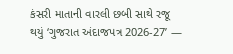કંસરી માતાની વારલી છબી સાથે રજૂ થયું ‘ગુજરાત અંદાજપત્ર 2026-27’ —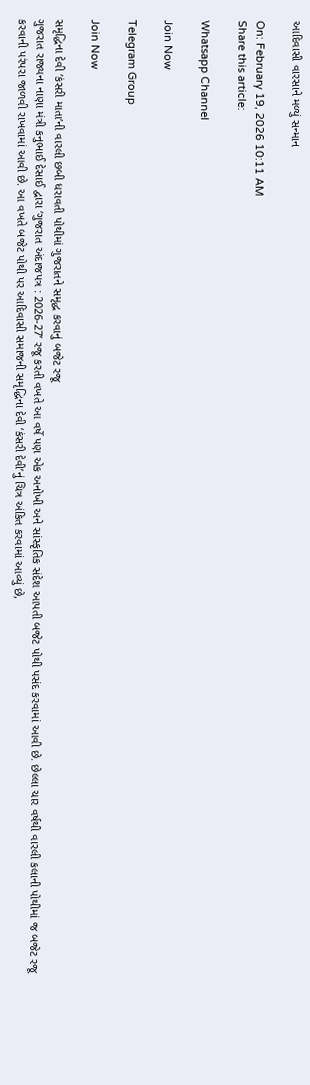આદિવાસી વારસાને મળ્યું સન્માન

On: February 19, 2026 10:11 AM
Share this article:

Whatsapp Channel

Join Now

Telegram Group

Join Now

સમૃદ્ધિના દેવી ‘કંસરી માતા’ની વારલી છબી ધરાવતી પોથીમાં ગુજરાતને સમૃદ્ધ કરવાનું બજેટ રજૂ
ગુજરાત રાજ્યના નાણા મંત્રી કનુભાઈ દેસાઈ દ્વારા ‘ગુજરાત અંદાજપત્ર : 2026-27’ રજૂ કરતી વખતે આ વર્ષે પણ એક અનોખી અને સાંસ્કૃતિક સંદેશ આપતી બજેટ પોથી પસંદ કરવામાં આવી છે. છેલ્લા ચાર વર્ષથી વારલી કલાની પોથીમાં જ બજેટ રજૂ કરવાની પરંપરા જાળવી રાખવામાં આવી છે. આ વખતે બજેટ પોથી પર આદિવાસી સમાજની સમૃદ્ધિના દેવી ‘કંસરી દેવી’નું ચિત્ર અંકિત કરવામાં આવ્યું છે,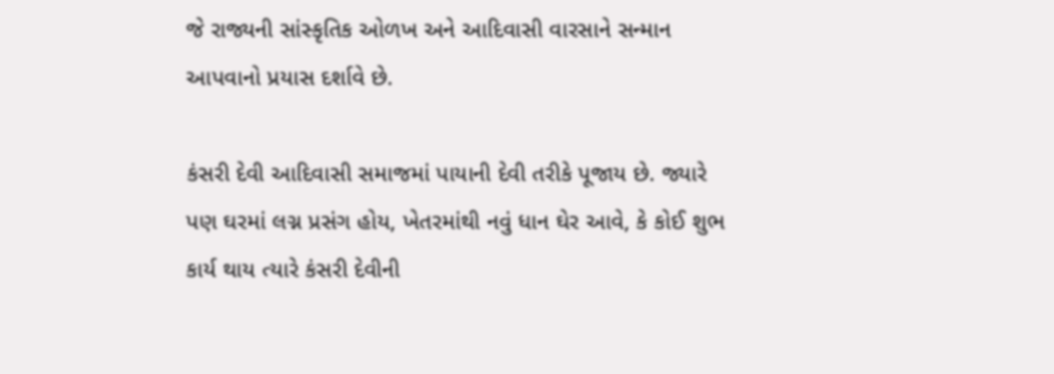જે રાજ્યની સાંસ્કૃતિક ઓળખ અને આદિવાસી વારસાને સન્માન આપવાનો પ્રયાસ દર્શાવે છે.

કંસરી દેવી આદિવાસી સમાજમાં પાયાની દેવી તરીકે પૂજાય છે. જ્યારે પણ ઘરમાં લગ્ન પ્રસંગ હોય, ખેતરમાંથી નવું ધાન ઘેર આવે, કે કોઈ શુભ કાર્ય થાય ત્યારે કંસરી દેવીની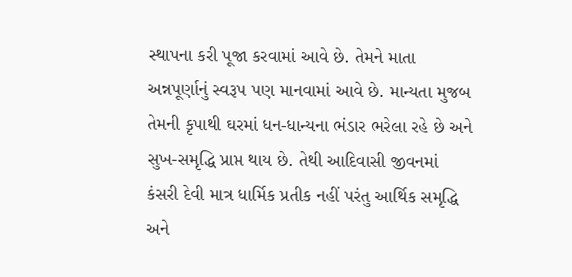સ્થાપના કરી પૂજા કરવામાં આવે છે. તેમને માતા અન્નપૂર્ણાનું સ્વરૂપ પણ માનવામાં આવે છે. માન્યતા મુજબ તેમની કૃપાથી ઘરમાં ધન-ધાન્યના ભંડાર ભરેલા રહે છે અને સુખ-સમૃદ્ધિ પ્રાપ્ત થાય છે. તેથી આદિવાસી જીવનમાં કંસરી દેવી માત્ર ધાર્મિક પ્રતીક નહીં પરંતુ આર્થિક સમૃદ્ધિ અને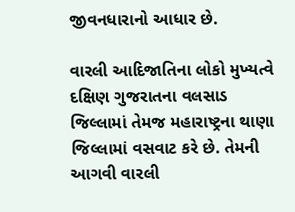જીવનધારાનો આધાર છે.

વારલી આદિજાતિના લોકો મુખ્યત્વે દક્ષિણ ગુજરાતના વલસાડ જિલ્લામાં તેમજ મહારાષ્ટ્રના થાણા જિલ્લામાં વસવાટ કરે છે. તેમની આગવી વારલી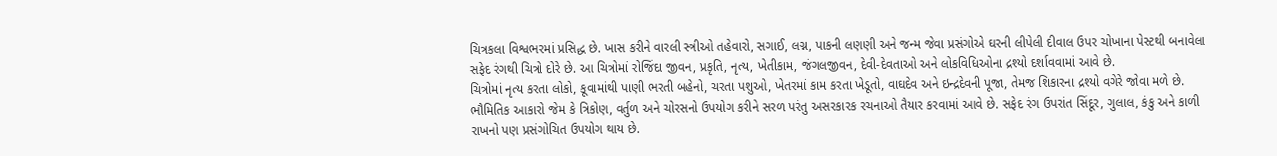ચિત્રકલા વિશ્વભરમાં પ્રસિદ્ધ છે. ખાસ કરીને વારલી સ્ત્રીઓ તહેવારો, સગાઈ, લગ્ન, પાકની લણણી અને જન્મ જેવા પ્રસંગોએ ઘરની લીપેલી દીવાલ ઉપર ચોખાના પેસ્ટથી બનાવેલા સફેદ રંગથી ચિત્રો દોરે છે. આ ચિત્રોમાં રોજિંદા જીવન, પ્રકૃતિ, નૃત્ય, ખેતીકામ, જંગલજીવન, દેવી-દેવતાઓ અને લોકવિધિઓના દ્રશ્યો દર્શાવવામાં આવે છે.
ચિત્રોમાં નૃત્ય કરતા લોકો, કૂવામાંથી પાણી ભરતી બહેનો, ચરતા પશુઓ, ખેતરમાં કામ કરતા ખેડૂતો, વાઘદેવ અને ઇન્દ્રદેવની પૂજા, તેમજ શિકારના દ્રશ્યો વગેરે જોવા મળે છે. ભૌમિતિક આકારો જેમ કે ત્રિકોણ, વર્તુળ અને ચોરસનો ઉપયોગ કરીને સરળ પરંતુ અસરકારક રચનાઓ તૈયાર કરવામાં આવે છે. સફેદ રંગ ઉપરાંત સિંદૂર, ગુલાલ, કંકુ અને કાળી રાખનો પણ પ્રસંગોચિત ઉપયોગ થાય છે.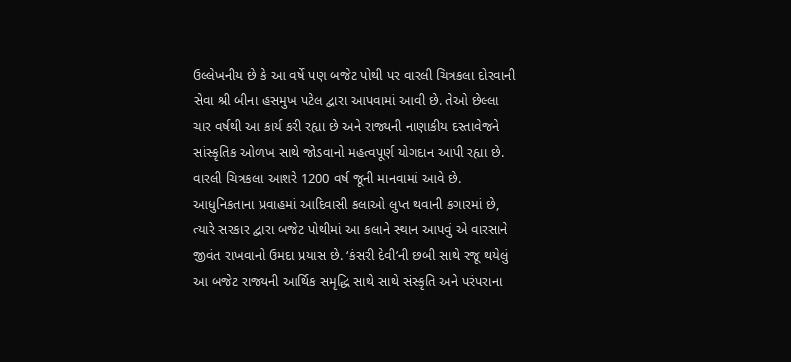ઉલ્લેખનીય છે કે આ વર્ષે પણ બજેટ પોથી પર વારલી ચિત્રકલા દોરવાની સેવા શ્રી બીના હસમુખ પટેલ દ્વારા આપવામાં આવી છે. તેઓ છેલ્લા ચાર વર્ષથી આ કાર્ય કરી રહ્યા છે અને રાજ્યની નાણાકીય દસ્તાવેજને સાંસ્કૃતિક ઓળખ સાથે જોડવાનો મહત્વપૂર્ણ યોગદાન આપી રહ્યા છે.
વારલી ચિત્રકલા આશરે 1200 વર્ષ જૂની માનવામાં આવે છે. આધુનિકતાના પ્રવાહમાં આદિવાસી કલાઓ લુપ્ત થવાની કગારમાં છે, ત્યારે સરકાર દ્વારા બજેટ પોથીમાં આ કલાને સ્થાન આપવું એ વારસાને જીવંત રાખવાનો ઉમદા પ્રયાસ છે. ‘કંસરી દેવી’ની છબી સાથે રજૂ થયેલું આ બજેટ રાજ્યની આર્થિક સમૃદ્ધિ સાથે સાથે સંસ્કૃતિ અને પરંપરાના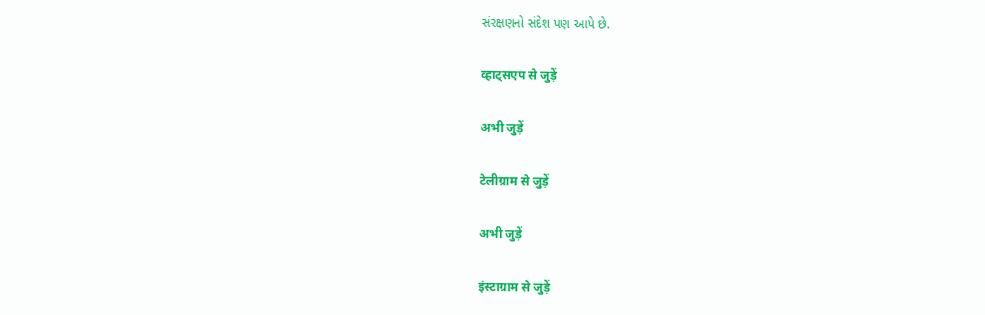સંરક્ષણનો સંદેશ પણ આપે છે.

व्हाट्सएप से जुड़ें

अभी जुड़ें

टेलीग्राम से जुड़ें

अभी जुड़ें

इंस्टाग्राम से जुड़ें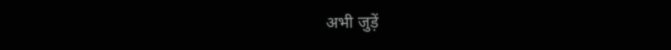अभी जुड़ें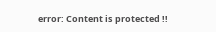error: Content is protected !!